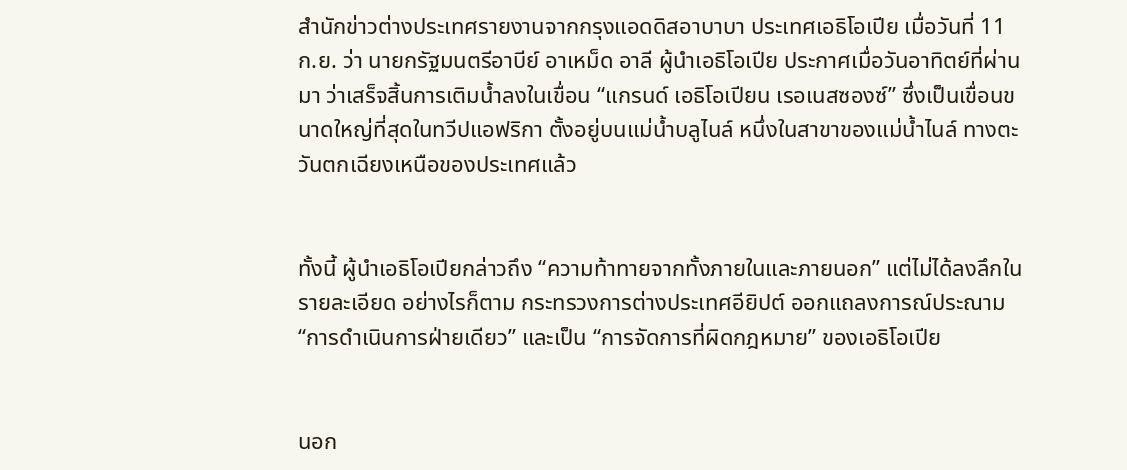สำนักข่าวต่างประเทศรายงานจากกรุงแอดดิสอาบาบา ประเทศเอธิโอเปีย เมื่อวันที่ 11 ก.ย. ว่า นายกรัฐมนตรีอาบีย์ อาเหม็ด อาลี ผู้นำเอธิโอเปีย ประกาศเมื่อวันอาทิตย์ที่ผ่านมา ว่าเสร็จสิ้นการเติมน้ำลงในเขื่อน “แกรนด์ เอธิโอเปียน เรอเนสซองซ์” ซึ่งเป็นเขื่อนขนาดใหญ่ที่สุดในทวีปแอฟริกา ตั้งอยู่บนแม่น้ำบลูไนล์ หนึ่งในสาขาของแม่น้ำไนล์ ทางตะวันตกเฉียงเหนือของประเทศแล้ว


ทั้งนี้ ผู้นำเอธิโอเปียกล่าวถึง “ความท้าทายจากทั้งภายในและภายนอก” แต่ไม่ได้ลงลึกในรายละเอียด อย่างไรก็ตาม กระทรวงการต่างประเทศอียิปต์ ออกแถลงการณ์ประณาม “การดำเนินการฝ่ายเดียว” และเป็น “การจัดการที่ผิดกฎหมาย” ของเอธิโอเปีย


นอก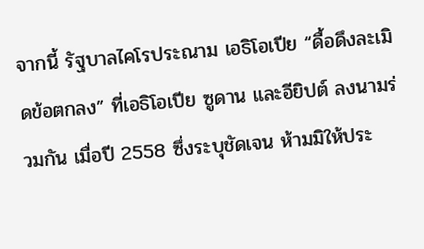จากนี้ รัฐบาลไคโรประณาม เอธิโอเปีย “ดื้อดึงละเมิดข้อตกลง” ที่เอธิโอเปีย ซูดาน และอียิปต์ ลงนามร่วมกัน เมื่อปี 2558 ซึ่งระบุชัดเจน ห้ามมิให้ประ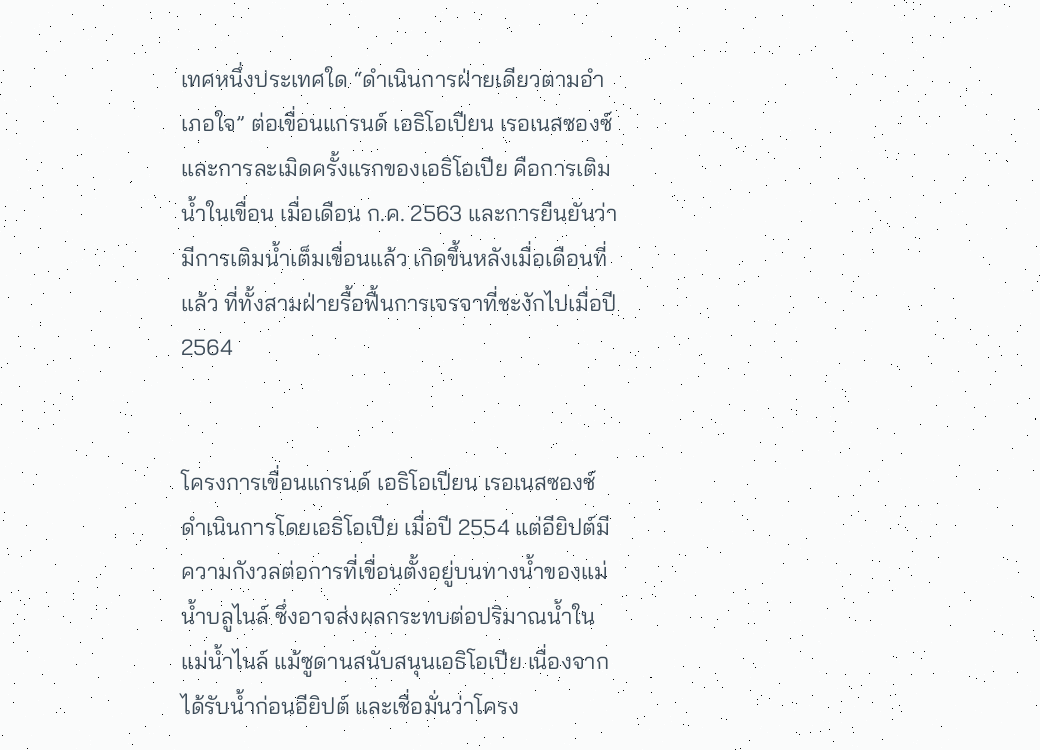เทศหนึ่งประเทศใด “ดำเนินการฝ่ายเดียวตามอำเภอใจ” ต่อเขื่อนแกรนด์ เอธิโอเปียน เรอเนสซองซ์ และการละเมิดครั้งแรกของเอธิโอเปีย คือการเติมน้ำในเขื่อน เมื่อเดือน ก.ค. 2563 และการยืนยันว่า มีการเติมน้ำเต็มเขื่อนแล้ว เกิดขึ้นหลังเมื่อเดือนที่แล้ว ที่ทั้งสามฝ่ายรื้อฟื้นการเจรจาที่ชะงักไปเมื่อปี 2564


โครงการเขื่อนแกรนด์ เอธิโอเปียน เรอเนสซองซ์ ดำเนินการโดยเอธิโอเปีย เมื่อปี 2554 แต่อียิปต์มีความกังวลต่อการที่เขื่อนตั้งอยู่บนทางน้ำของแม่น้ำบลูไนล์ ซึ่งอาจส่งผลกระทบต่อปริมาณน้ำในแม่น้ำไนล์ แม้ซูดานสนับสนุนเอธิโอเปีย เนื่องจากได้รับน้ำก่อนอียิปต์ และเชื่อมั่นว่าโครง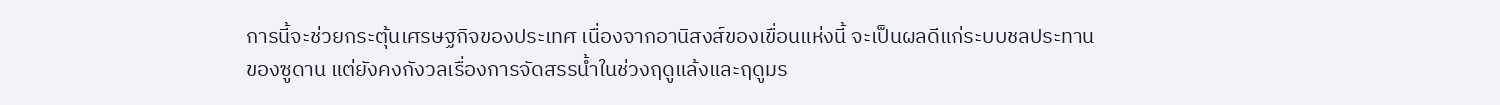การนี้จะช่วยกระตุ้นเศรษฐกิจของประเทศ เนื่องจากอานิสงส์ของเขื่อนแห่งนี้ จะเป็นผลดีแก่ระบบชลประทานของซูดาน แต่ยังคงกังวลเรื่องการจัดสรรน้ำในช่วงฤดูแล้งและฤดูมร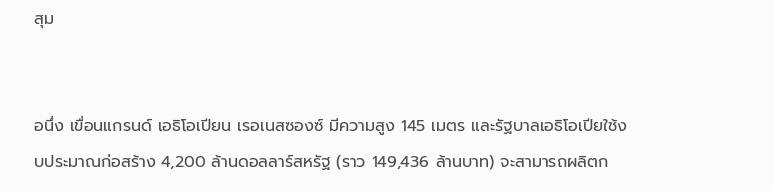สุม


อนึ่ง เขื่อนแกรนด์ เอธิโอเปียน เรอเนสซองซ์ มีความสูง 145 เมตร และรัฐบาลเอธิโอเปียใช้งบประมาณก่อสร้าง 4,200 ล้านดอลลาร์สหรัฐ (ราว 149,436 ล้านบาท) จะสามารถผลิตก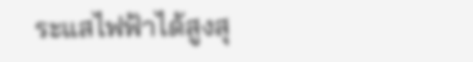ระแสไฟฟ้าได้สูงสุ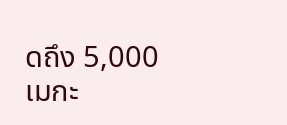ดถึง 5,000 เมกะ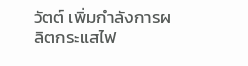วัตต์ เพิ่มกำลังการผลิตกระแสไฟ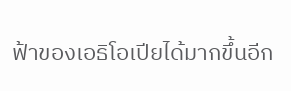ฟ้าของเอธิโอเปียได้มากขึ้นอีก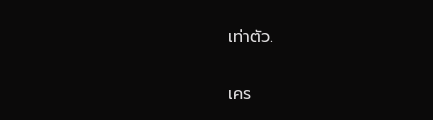เท่าตัว.

เคร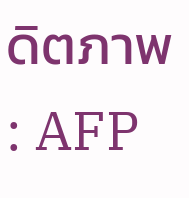ดิตภาพ : AFP